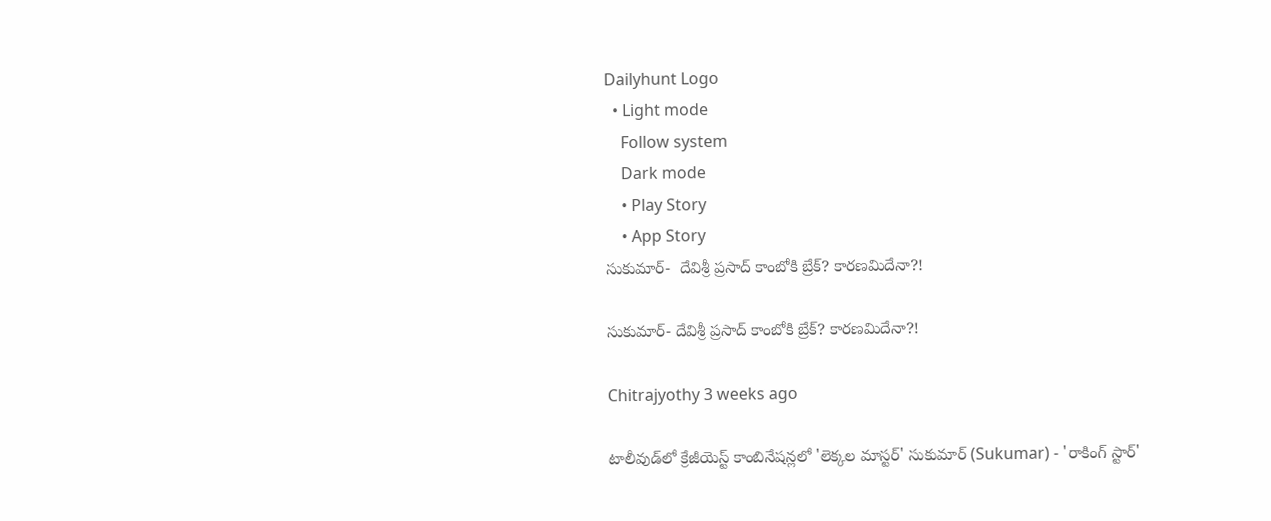Dailyhunt Logo
  • Light mode
    Follow system
    Dark mode
    • Play Story
    • App Story
సుకుమార్-  దేవిశ్రీ ప్రసాద్ కాంబోకి బ్రేక్? కారణమిదేనా?!

సుకుమార్- దేవిశ్రీ ప్రసాద్ కాంబోకి బ్రేక్? కారణమిదేనా?!

Chitrajyothy 3 weeks ago

టాలీవుడ్‌లో క్రేజీయెస్ట్ కాంబినేషన్లలో 'లెక్కల మాస్టర్' సుకుమార్ (Sukumar) - 'రాకింగ్ స్టార్'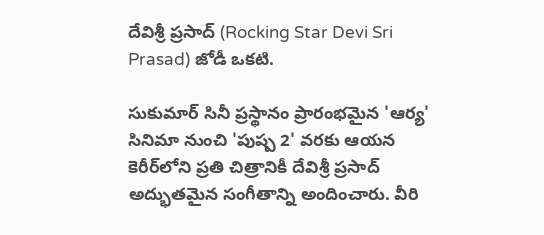దేవిశ్రీ ప్రసాద్‌ (Rocking Star Devi Sri Prasad) జోడీ ఒకటి.

సుకుమార్ సినీ ప్రస్థానం ప్రారంభమైన 'ఆర్య' సినిమా నుంచి 'పుష్ప 2' వరకు ఆయన కెరీర్‌లోని ప్రతి చిత్రానికీ దేవిశ్రీ ప్రసాద్‌ అద్భుతమైన సంగీతాన్ని అందించారు. వీరి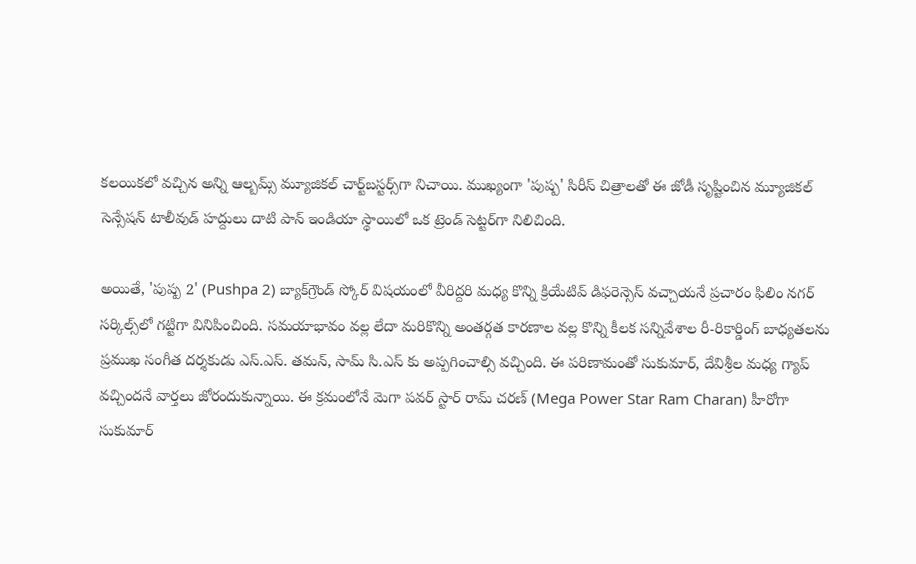కలయికలో వచ్చిన అన్ని ఆల్బమ్స్ మ్యూజికల్ చార్ట్‌బస్టర్స్‌గా నిచాయి. ముఖ్యంగా 'పుష్ప' సిరీస్ చిత్రాలతో ఈ జోడీ సృష్టించిన మ్యూజికల్ సెన్సేషన్ టాలీవుడ్ హద్దులు దాటి పాన్ ఇండియా స్థాయిలో ఒక ట్రెండ్ సెట్టర్‌గా నిలిచింది.

అయితే, 'పుష్ప 2' (Pushpa 2) బ్యాక్‌గ్రౌండ్ స్కోర్ విషయంలో వీరిద్దరి మధ్య కొన్ని క్రియేటివ్ డిఫరెన్సెస్ వచ్చాయనే ప్రచారం ఫిలిం నగర్ సర్కిల్స్‌లో గట్టిగా వినిపించింది. సమయాభావం వల్ల లేదా మరికొన్ని అంతర్గత కారణాల వల్ల కొన్ని కీలక సన్నివేశాల రీ-రికార్డింగ్ బాధ్యతలను ప్రముఖ సంగీత దర్శకుడు ఎస్.ఎస్. తమన్‌, సామ్ సి.ఎస్ కు అప్పగించాల్సి వచ్చింది. ఈ పరిణామంతో సుకుమార్, దేవిశ్రీల మధ్య గ్యాప్ వచ్చిందనే వార్తలు జోరందుకున్నాయి. ఈ క్రమంలోనే మెగా పవర్ స్టార్ రామ్ చరణ్ (Mega Power Star Ram Charan) హీరోగా సుకుమార్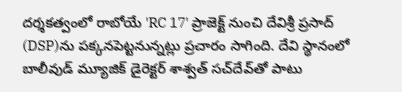దర్శకత్వంలో రాబోయే 'RC 17' ప్రాజెక్ట్ నుంచి దేవిశ్రీ ప్రసాద్‌ (DSP)ను పక్కనపెట్టనున్నట్లు ప్రచారం సాగింది. దేవి స్థానంలో బాలీవుడ్ మ్యూజిక్ డైరెక్టర్ శాశ్వత్ సచ్‌దేవ్‌తో పాటు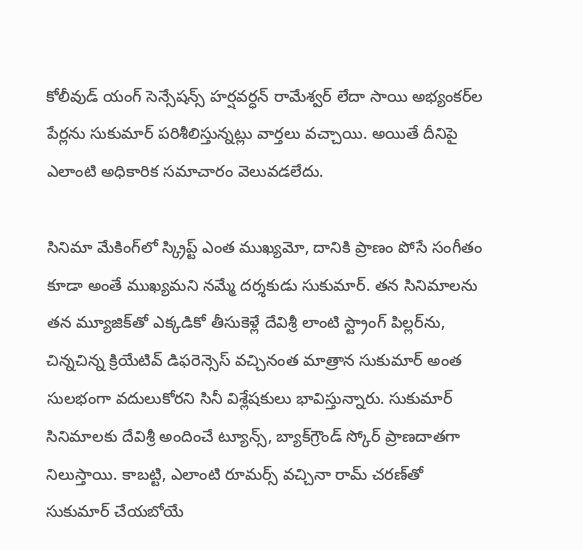కోలీవుడ్ యంగ్ సెన్సేషన్స్ హర్షవర్ధన్ రామేశ్వర్ లేదా సాయి అభ్యంకర్‌ల పేర్లను సుకుమార్ పరిశీలిస్తున్నట్లు వార్తలు వచ్చాయి. అయితే దీనిపై ఎలాంటి అధికారిక సమాచారం వెలువడలేదు.

సినిమా మేకింగ్‌లో స్క్రిప్ట్ ఎంత ముఖ్యమో, దానికి ప్రాణం పోసే సంగీతం కూడా అంతే ముఖ్యమని నమ్మే దర్శకుడు సుకుమార్. తన సినిమాలను తన మ్యూజిక్‌తో ఎక్కడికో తీసుకెళ్లే దేవిశ్రీ లాంటి స్ట్రాంగ్ పిల్లర్‌ను, చిన్నచిన్న క్రియేటివ్ డిఫరెన్సెస్ వచ్చినంత మాత్రాన సుకుమార్ అంత సులభంగా వదులుకోరని సినీ విశ్లేషకులు భావిస్తున్నారు. సుకుమార్ సినిమాలకు దేవిశ్రీ అందించే ట్యూన్స్, బ్యాక్‌గ్రౌండ్ స్కోర్ ప్రాణదాతగా నిలుస్తాయి. కాబట్టి, ఎలాంటి రూమర్స్ వచ్చినా రామ్ చరణ్‌తో సుకుమార్ చేయబోయే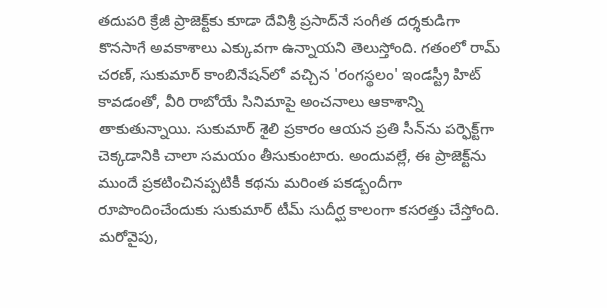తదుపరి క్రేజీ ప్రాజెక్ట్‌కు కూడా దేవిశ్రీ ప్రసాద్‌నే సంగీత దర్శకుడిగా కొనసాగే అవకాశాలు ఎక్కువగా ఉన్నాయని తెలుస్తోంది. గతంలో రామ్ చరణ్, సుకుమార్ కాంబినేషన్‌లో వచ్చిన 'రంగస్థలం' ఇండస్ట్రీ హిట్ కావడంతో, వీరి రాబోయే సినిమాపై అంచనాలు ఆకాశాన్ని తాకుతున్నాయి. సుకుమార్ శైలి ప్రకారం ఆయన ప్రతి సీన్‌ను పర్ఫెక్ట్‌గా చెక్కడానికి చాలా సమయం తీసుకుంటారు. అందువల్లే, ఈ ప్రాజెక్ట్‌ను ముందే ప్రకటించినప్పటికీ కథను మరింత పకడ్బందీగా రూపొందించేందుకు సుకుమార్ టీమ్ సుదీర్ఘ కాలంగా కసరత్తు చేస్తోంది. మరోవైపు,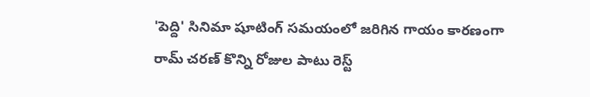'పెద్ది' సినిమా షూటింగ్ సమయంలో జరిగిన గాయం కారణంగా రామ్ చరణ్ కొన్ని రోజుల పాటు రెస్ట్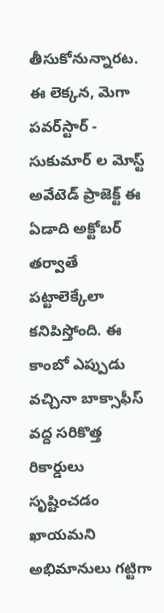తీసుకోనున్నారట. ఈ లెక్కన, మెగా పవర్‌స్టార్ - సుకుమార్ ల మోస్ట్ అవేటెడ్ ప్రాజెక్ట్ ఈ ఏడాది అక్టోబర్ తర్వాతే పట్టాలెక్కేలా కనిపిస్తోంది. ఈ కాంబో ఎప్పుడు వచ్చినా బాక్సాఫీస్ వద్ద సరికొత్త రికార్డులు సృష్టించడం ఖాయమని అభిమానులు గట్టిగా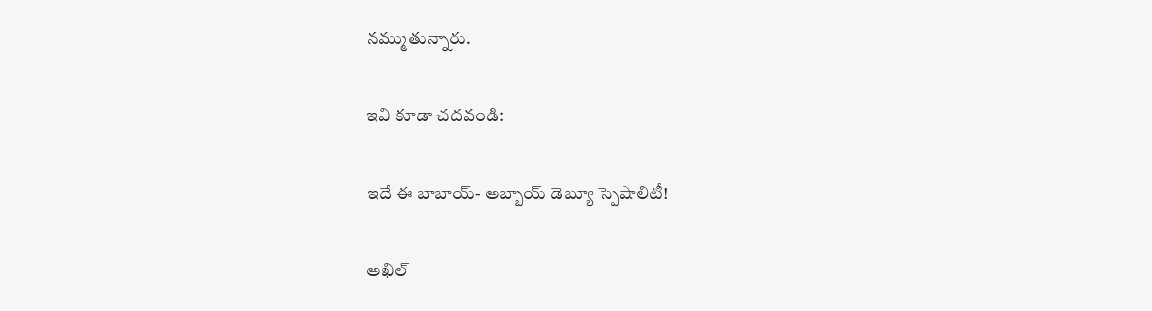నమ్ముతున్నారు.

ఇవి కూడా చదవండి:

ఇదే ఈ బాబాయ్- అబ్బాయ్ డెబ్యూ స్పెషాలిటీ!

అఖిల్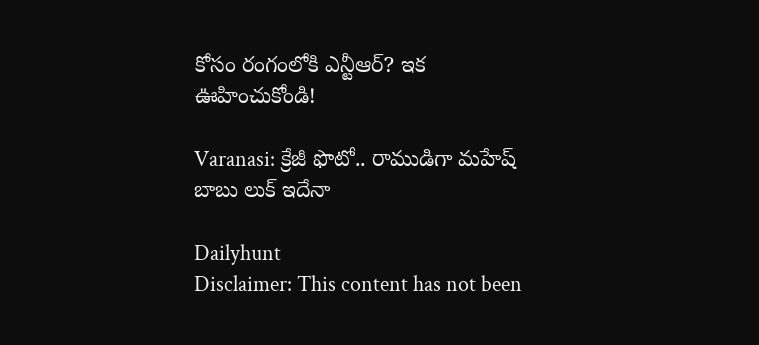కోసం రంగంలోకి ఎన్టీఆర్? ఇక ఊహించుకోండి!

Varanasi: క్రేజీ ఫొటో.. రాముడిగా మహేష్ బాబు లుక్ ఇదేనా

Dailyhunt
Disclaimer: This content has not been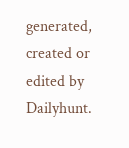generated, created or edited by Dailyhunt.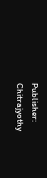Publisher: Chitrajyothy